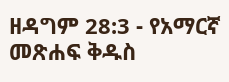ዘዳግም 28:3 - የአማርኛ መጽሐፍ ቅዱስ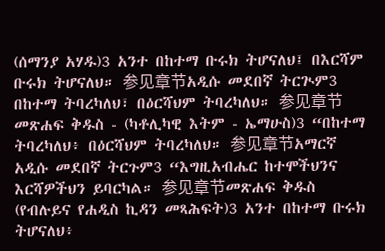(ሰማንያ አሃዱ)3 አንተ በከተማ ቡሩክ ትሆናለህ፤ በእርሻም ቡሩክ ትሆናለህ። 参见章节አዲሱ መደበኛ ትርጒም3 በከተማ ትባረካለህ፣ በዕርሻህም ትባረካለህ። 参见章节መጽሐፍ ቅዱስ - (ካቶሊካዊ እትም - ኤማሁስ)3 “በከተማ ትባረካለህ፥ በዕርሻህም ትባረካለህ። 参见章节አማርኛ አዲሱ መደበኛ ትርጉም3 “እግዚአብሔር ከተሞችህንና እርሻዎችህን ይባርካል። 参见章节መጽሐፍ ቅዱስ (የብሉይና የሐዲስ ኪዳን መጻሕፍት)3 አንተ በከተማ ቡሩክ ትሆናለህ፥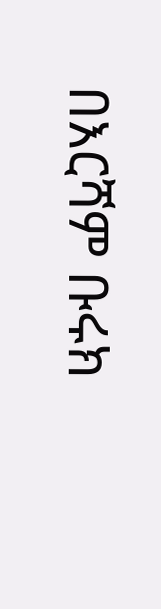በእርሻም ቡሩክ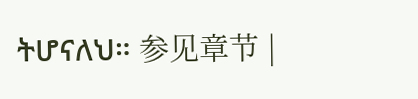ትሆናለህ። 参见章节 |